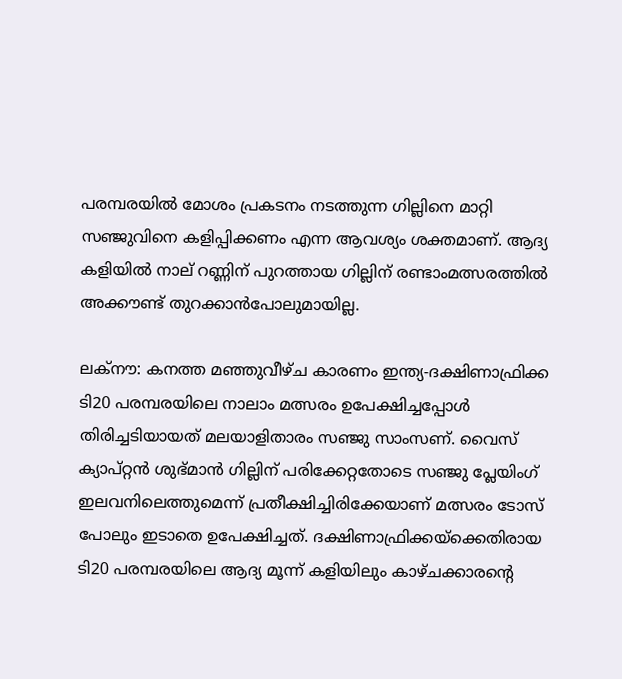പരമ്പരയിൽ മോശം പ്രകടനം നടത്തുന്ന ഗില്ലിനെ മാറ്റി സഞ്ജുവിനെ കളിപ്പിക്കണം എന്ന ആവശ്യം ശക്തമാണ്. ആദ്യ കളിയിൽ നാല് റണ്ണിന് പുറത്തായ ഗില്ലിന് രണ്ടാംമത്സരത്തിൽ അക്കൗണ്ട് തുറക്കാൻപോലുമായില്ല.

ലക്നൗ: കനത്ത മഞ്ഞുവീഴ്ച കാരണം ഇന്ത്യ-ദക്ഷിണാഫ്രിക്ക ടി20 പരമ്പരയിലെ നാലാം മത്സരം ഉപേക്ഷിച്ചപ്പോൾ തിരിച്ചടിയായത് മലയാളിതാരം സഞ്ജു സാംസണ്. വൈസ് ക്യാപ്റ്റൻ ശുഭ്മാൻ ഗില്ലിന് പരിക്കേറ്റതോടെ സഞ്ജു പ്ലേയിംഗ് ഇലവനിലെത്തുമെന്ന് പ്രതീക്ഷിച്ചിരിക്കേയാണ് മത്സരം ടോസ് പോലും ഇടാതെ ഉപേക്ഷിച്ചത്. ദക്ഷിണാഫ്രിക്കയ്ക്കെതിരായ ടി20 പരമ്പരയിലെ ആദ്യ മൂന്ന് കളിയിലും കാഴ്ചക്കാരന്‍റെ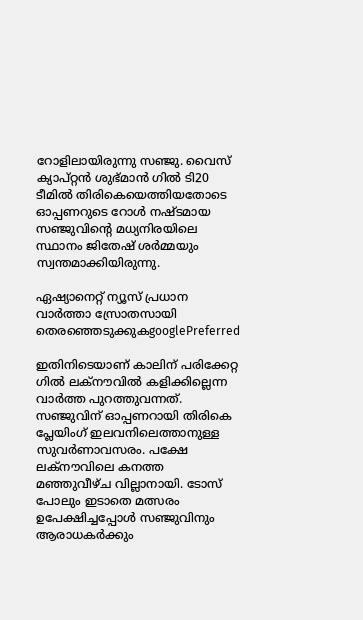റോളിലായിരുന്നു സഞ്ജു. വൈസ് ക്യാപ്റ്റൻ ശുഭ്മാൻ ഗിൽ ടി20 ടീമിൽ തിരികെയെത്തിയതോടെ ഓപ്പണറുടെ റോൾ നഷ്ടമായ സഞ്ജുവിന്‍റെ മധ്യനിരയിലെ സ്ഥാനം ജിതേഷ് ശർമ്മയും സ്വന്തമാക്കിയിരുന്നു.

ഏഷ്യാനെറ്റ് ന്യൂസ് പ്രധാന വാർത്താ സ്രോതസായി തെരഞ്ഞെടുക്കുകgooglePreferred

ഇതിനിടെയാണ് കാലിന് പരിക്കേറ്റ ഗിൽ ലക്നൗവിൽ കളിക്കില്ലെന്ന വാർത്ത പുറത്തുവന്നത്. സഞ്ജുവിന് ഓപ്പണറായി തിരികെ പ്ലേയിംഗ് ഇലവനിലെത്താനുള്ള സുവർണാവസരം. പക്ഷേ ലക്നൗവിലെ കനത്ത മഞ്ഞുവീഴ്ച വില്ലാനായി. ടോസ് പോലും ഇടാതെ മത്സരം ഉപേക്ഷിച്ചപ്പോൾ സഞ്ജുവിനും ആരാധകർക്കും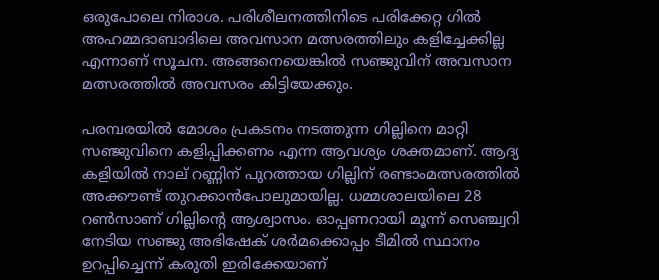ഒരുപോലെ നിരാശ. പരിശീലനത്തിനിടെ പരിക്കേറ്റ ഗിൽ അഹമ്മദാബാദിലെ അവസാന മത്സരത്തിലും കളിച്ചേക്കില്ല എന്നാണ് സൂചന. അങ്ങനെയെങ്കിൽ സഞ്ജുവിന് അവസാന മത്സരത്തിൽ അവസരം കിട്ടിയേക്കും.

പരമ്പരയിൽ മോശം പ്രകടനം നടത്തുന്ന ഗില്ലിനെ മാറ്റി സഞ്ജുവിനെ കളിപ്പിക്കണം എന്ന ആവശ്യം ശക്തമാണ്. ആദ്യ കളിയിൽ നാല് റണ്ണിന് പുറത്തായ ഗില്ലിന് രണ്ടാംമത്സരത്തിൽ അക്കൗണ്ട് തുറക്കാൻപോലുമായില്ല. ധമ്മശാലയിലെ 28 റൺസാണ് ഗില്ലിന്റെ ആശ്വാസം. ഓപ്പണറായി മൂന്ന് സെഞ്ച്വറി നേടിയ സഞ്ജു അഭിഷേക് ശര്‍മക്കൊപ്പം ടീമിൽ സ്ഥാനം ഉറപ്പിച്ചെന്ന് കരുതി ഇരിക്കേയാണ്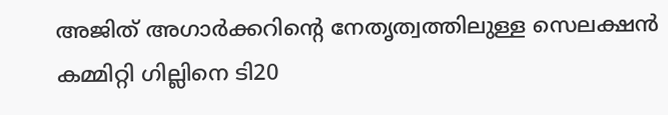അജിത് അഗാർക്കറിന്‍റെ നേതൃത്വത്തിലുള്ള സെലക്ഷൻ കമ്മിറ്റി ഗില്ലിനെ ടി20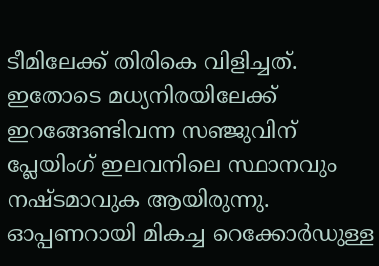ടീമിലേക്ക് തിരികെ വിളിച്ചത്. ഇതോടെ മധ്യനിരയിലേക്ക് ഇറങ്ങേണ്ടിവന്ന സഞ്ജുവിന് പ്ലേയിംഗ് ഇലവനിലെ സ്ഥാനവും നഷ്ടമാവുക ആയിരുന്നു. ഓപ്പണറായി മികച്ച റെക്കോർഡുള്ള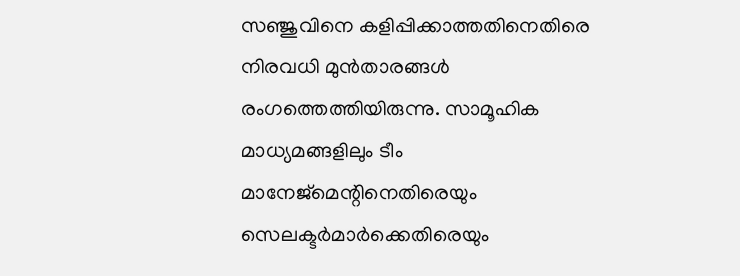സഞ്ജുവിനെ കളിപ്പിക്കാത്തതിനെതിരെ നിരവധി മുൻതാരങ്ങൾ രംഗത്തെത്തിയിരുന്നു. സാമൂഹിക മാധ്യമങ്ങളിലും ടീം മാനേജ്മെന്റിനെതിരെയും സെലക്ടർമാർക്കെതിരെയും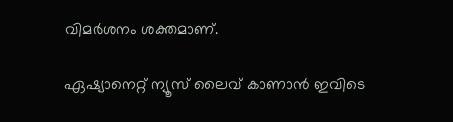വിമർശനം ശക്തമാണ്.

ഏഷ്യാനെറ്റ് ന്യൂസ് ലൈവ് കാണാന്‍ ഇവിടെ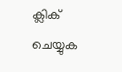ക്ലിക് ചെയ്യുക